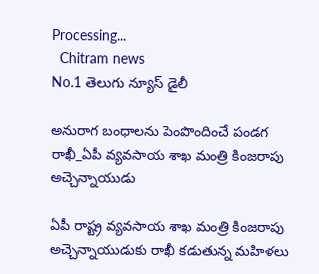Processing...
  Chitram news
No.1 తెలుగు న్యూస్ డైలీ

అనురాగ బంధాల‌ను పెంపొందించే పండగ రాఖీ_ఏపీ వ్యవసాయ శాఖ మంత్రి కింజరాపు అచ్చెన్నాయుడు

ఏపీ రాష్ట్ర వ్యవసాయ శాఖ మంత్రి కింజరాపు అచ్చెన్నాయుడుకు రాఖీ కడుతున్న మహిళలు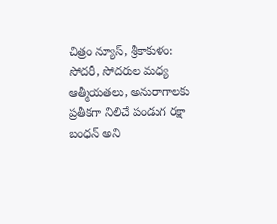చిత్రం న్యూస్, శ్రీకాకుళం:  సోదరీ, సోదరుల మధ్య ఆత్మీయతలు, అనురాగాలకు ప్ర‌తీక‌గా నిలిచే పండుగ రక్షా బంధన్ అని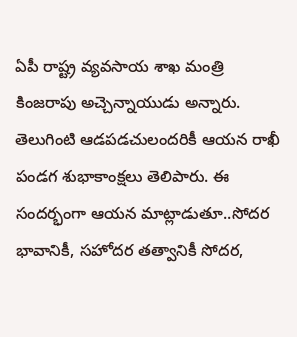ఏపీ రాష్ట్ర వ్యవసాయ శాఖ మంత్రి కింజరాపు అచ్చెన్నాయుడు అన్నారు. తెలుగింటి ఆడపడచులందరికీ ఆయన రాఖీ పండగ శుభాకాంక్షలు తెలిపారు. ఈ సందర్భంగా ఆయన మాట్లాడుతూ..సోద‌ర భావానికీ, స‌హోద‌ర త‌త్వానికీ సోద‌ర,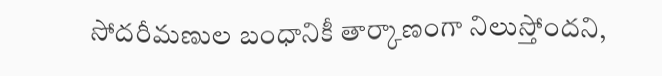సోద‌రీమ‌ణుల బంధానికీ తార్కాణంగా నిలుస్తోందని,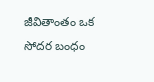జీవితాంతం ఒక సోద‌ర బంధం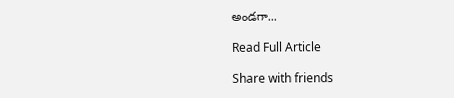అండగా...

Read Full Article

Share with friends